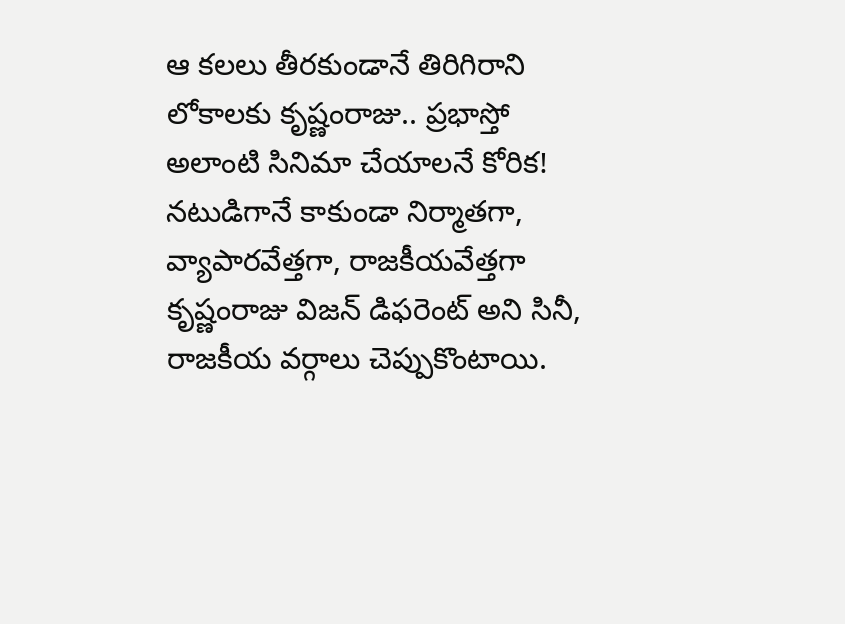ఆ కలలు తీరకుండానే తిరిగిరాని లోకాలకు కృష్ణంరాజు.. ప్రభాస్తో అలాంటి సినిమా చేయాలనే కోరిక!
నటుడిగానే కాకుండా నిర్మాతగా, వ్యాపారవేత్తగా, రాజకీయవేత్తగా కృష్ణంరాజు విజన్ డిఫరెంట్ అని సినీ, రాజకీయ వర్గాలు చెప్పుకొంటాయి.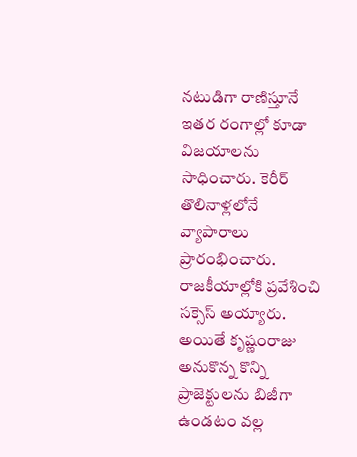నటుడిగా రాణిస్తూనే ఇతర రంగాల్లో కూడా విజయాలను సాధించారు. కెరీర్ తొలినాళ్లలోనే వ్యాపారాలు ప్రారంభించారు. రాజకీయాల్లోకి ప్రవేశించి సక్సెస్ అయ్యారు. అయితే కృష్ణంరాజు అనుకొన్న కొన్ని ప్రాజెక్టులను బిజీగా ఉండటం వల్ల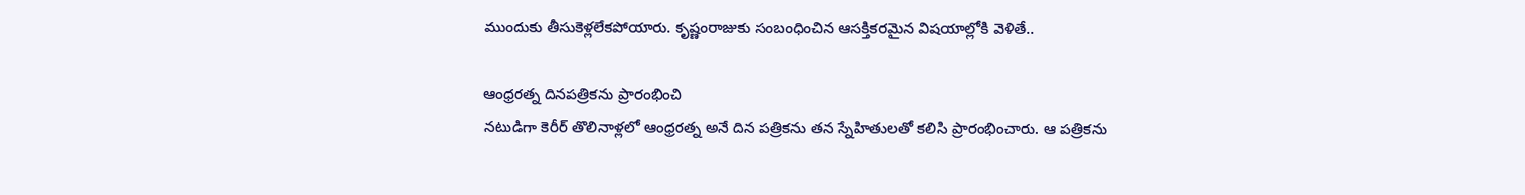ముందుకు తీసుకెళ్లలేకపోయారు. కృష్ణంరాజుకు సంబంధించిన ఆసక్తికరమైన విషయాల్లోకి వెళితే..

ఆంధ్రరత్న దినపత్రికను ప్రారంభించి
నటుడిగా కెరీర్ తొలినాళ్లలో ఆంధ్రరత్న అనే దిన పత్రికను తన స్నేహితులతో కలిసి ప్రారంభించారు. ఆ పత్రికను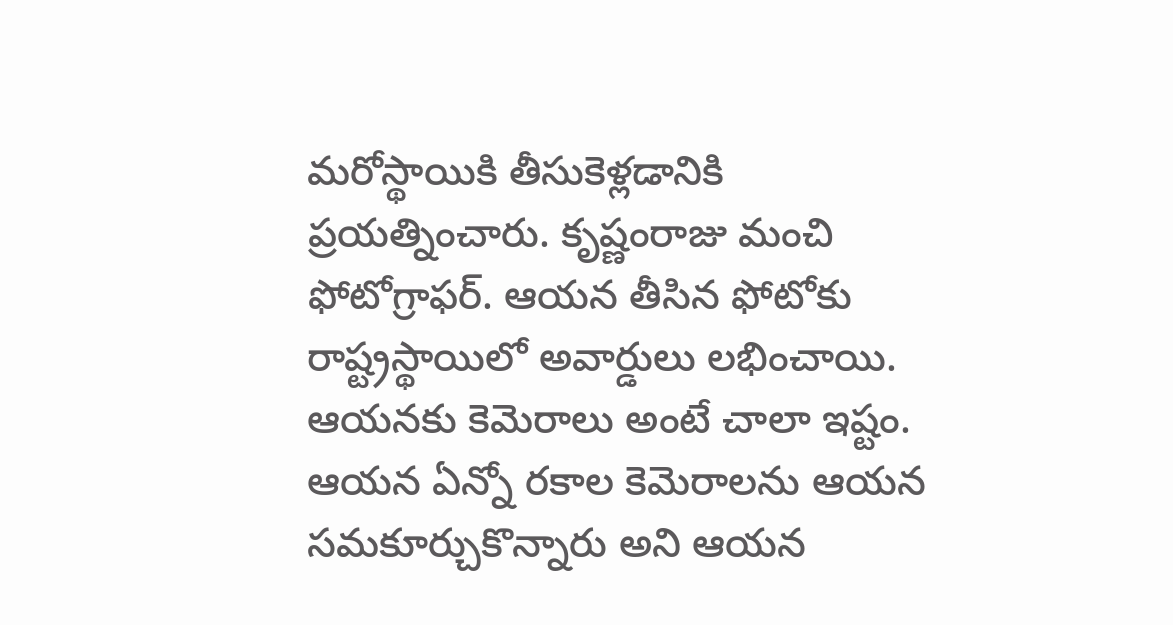మరోస్థాయికి తీసుకెళ్లడానికి ప్రయత్నించారు. కృష్ణంరాజు మంచి ఫోటోగ్రాఫర్. ఆయన తీసిన ఫోటోకు రాష్ట్రస్థాయిలో అవార్డులు లభించాయి. ఆయనకు కెమెరాలు అంటే చాలా ఇష్టం. ఆయన ఏన్నో రకాల కెమెరాలను ఆయన సమకూర్చుకొన్నారు అని ఆయన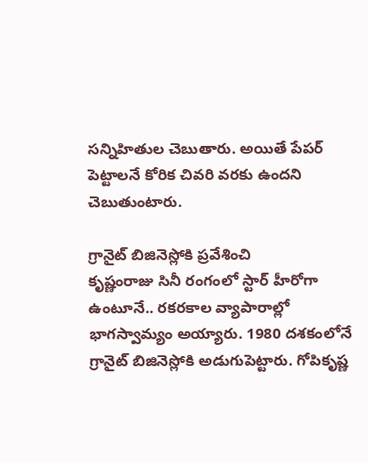సన్నిహితుల చెబుతారు. అయితే పేపర్ పెట్టాలనే కోరిక చివరి వరకు ఉందని చెబుతుంటారు.

గ్రానైట్ బిజినెస్లోకి ప్రవేశించి
కృష్ణంరాజు సినీ రంగంలో స్టార్ హీరోగా ఉంటూనే.. రకరకాల వ్యాపారాల్లో భాగస్వామ్యం అయ్యారు. 1980 దశకంలోనే గ్రానైట్ బిజినెస్లోకి అడుగుపెట్టారు. గోపికృష్ణ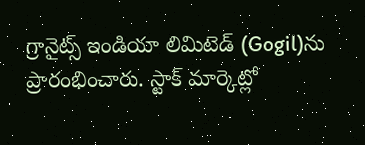గ్రానైట్స్ ఇండియా లిమిటెడ్ (Gogil)ను ప్రారంభించారు. స్టాక్ మార్కెట్లో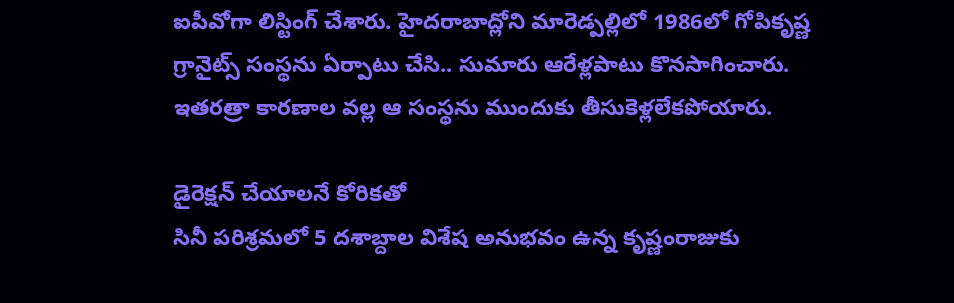ఐపీవోగా లిస్టింగ్ చేశారు. హైదరాబాద్లోని మారెడ్పల్లిలో 1986లో గోపికృష్ణ గ్రానైట్స్ సంస్థను ఏర్పాటు చేసి.. సుమారు ఆరేళ్లపాటు కొనసాగించారు. ఇతరత్రా కారణాల వల్ల ఆ సంస్థను ముందుకు తీసుకెళ్లలేకపోయారు.

డైరెక్షన్ చేయాలనే కోరికతో
సినీ పరిశ్రమలో 5 దశాబ్దాల విశేష అనుభవం ఉన్న కృష్ణంరాజుకు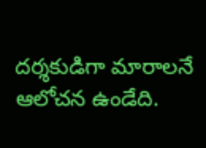దర్శకుడిగా మారాలనే ఆలోచన ఉండేది.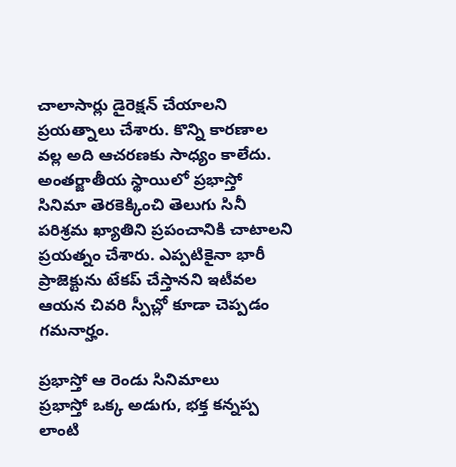చాలాసార్లు డైరెక్షన్ చేయాలని ప్రయత్నాలు చేశారు. కొన్ని కారణాల వల్ల అది ఆచరణకు సాధ్యం కాలేదు. అంతర్జాతీయ స్థాయిలో ప్రభాస్తో సినిమా తెరకెక్కించి తెలుగు సినీ పరిశ్రమ ఖ్యాతిని ప్రపంచానికి చాటాలని ప్రయత్నం చేశారు. ఎప్పటికైనా భారీ ప్రాజెక్టును టేకప్ చేస్తానని ఇటీవల ఆయన చివరి స్పీచ్లో కూడా చెప్పడం గమనార్హం.

ప్రభాస్తో ఆ రెండు సినిమాలు
ప్రభాస్తో ఒక్క అడుగు, భక్త కన్నప్ప లాంటి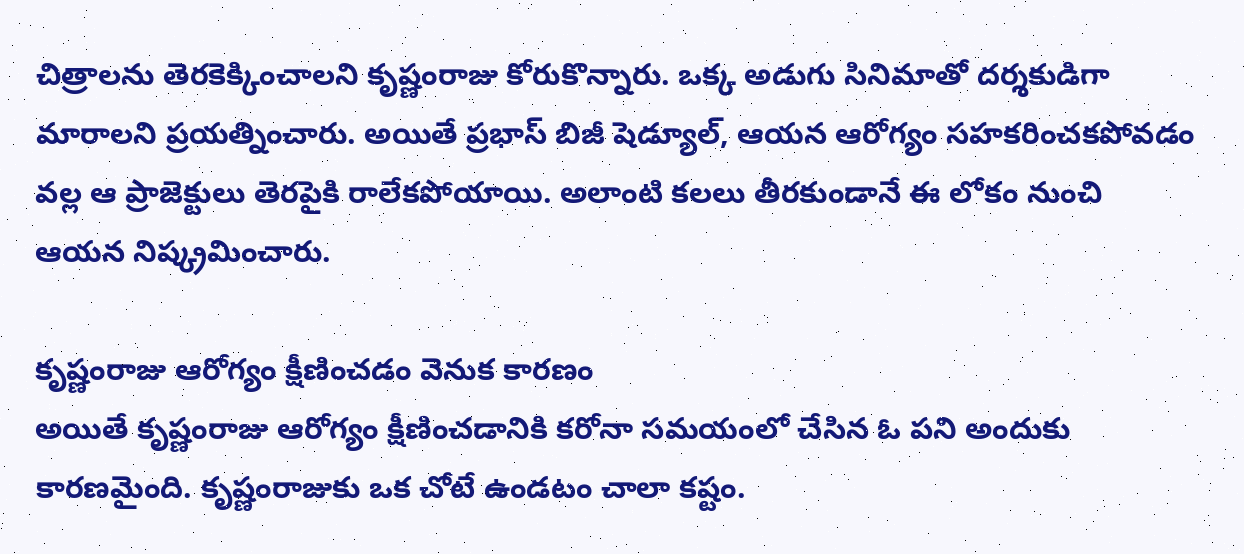చిత్రాలను తెరకెక్కించాలని కృష్ణంరాజు కోరుకొన్నారు. ఒక్క అడుగు సినిమాతో దర్శకుడిగా మారాలని ప్రయత్నించారు. అయితే ప్రభాస్ బిజీ షెడ్యూల్, ఆయన ఆరోగ్యం సహకరించకపోవడం వల్ల ఆ ప్రాజెక్టులు తెరపైకి రాలేకపోయాయి. అలాంటి కలలు తీరకుండానే ఈ లోకం నుంచి ఆయన నిష్క్రమించారు.

కృష్ణంరాజు ఆరోగ్యం క్షీణించడం వెనుక కారణం
అయితే కృష్ణంరాజు ఆరోగ్యం క్షీణించడానికి కరోనా సమయంలో చేసిన ఓ పని అందుకు కారణమైంది. కృష్ణంరాజుకు ఒక చోటే ఉండటం చాలా కష్టం.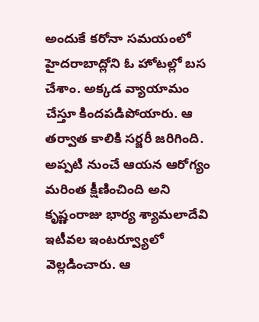అందుకే కరోనా సమయంలో హైదరాబాద్లోని ఓ హోటల్లో బస చేశాం. అక్కడ వ్యాయామం చేస్తూ కిందపడిపోయారు. ఆ తర్వాత కాలికి సర్జరీ జరిగింది. అప్పటి నుంచే ఆయన ఆరోగ్యం మరింత క్షీణించింది అని కృష్ణంరాజు భార్య శ్యామలాదేవి ఇటీవల ఇంటర్వ్యూలో వెల్లడించారు. ఆ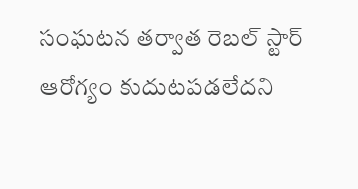సంఘటన తర్వాత రెబల్ స్టార్ ఆరోగ్యం కుదుటపడలేదని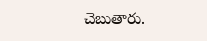చెబుతారు.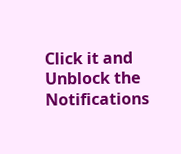Click it and Unblock the Notifications